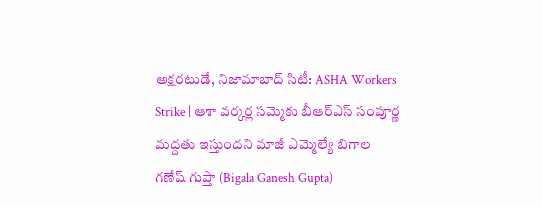అక్షరటుడే, నిజామాబాద్ సిటీ: ASHA Workers Strike | ఆశా వర్కర్ల సమ్మెకు బీఆర్ఎస్ సంపూర్ణ మద్దతు ఇస్తుందని మాజీ ఎమ్మెల్యే బిగాల గణేష్ గుప్తా (Bigala Ganesh Gupta)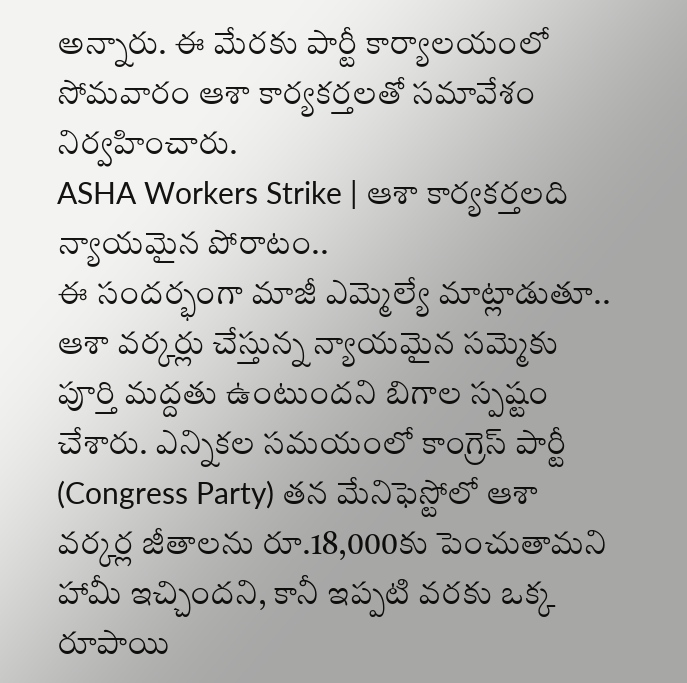అన్నారు. ఈ మేరకు పార్టీ కార్యాలయంలో సోమవారం ఆశా కార్యకర్తలతో సమావేశం నిర్వహించారు.
ASHA Workers Strike | ఆశా కార్యకర్తలది న్యాయమైన పోరాటం..
ఈ సందర్భంగా మాజీ ఎమ్మెల్యే మాట్లాడుతూ.. ఆశా వర్కర్లు చేస్తున్న న్యాయమైన సమ్మెకు పూర్తి మద్దతు ఉంటుందని బిగాల స్పష్టం చేశారు. ఎన్నికల సమయంలో కాంగ్రెస్ పార్టీ (Congress Party) తన మేనిఫెస్టోలో ఆశా వర్కర్ల జీతాలను రూ.18,000కు పెంచుతామని హామీ ఇచ్చిందని, కానీ ఇప్పటి వరకు ఒక్క రూపాయి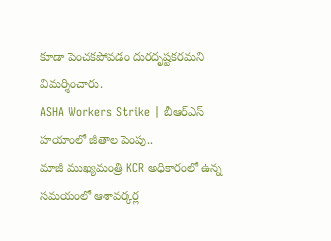కూడా పెంచకపోవడం దురదృష్టకరమని విమర్శించారు.
ASHA Workers Strike | బీఆర్ఎస్ హయాంలో జీతాల పెంపు..
మాజీ ముఖ్యమంత్రి KCR అధికారంలో ఉన్న సమయంలో ఆశావర్కర్ల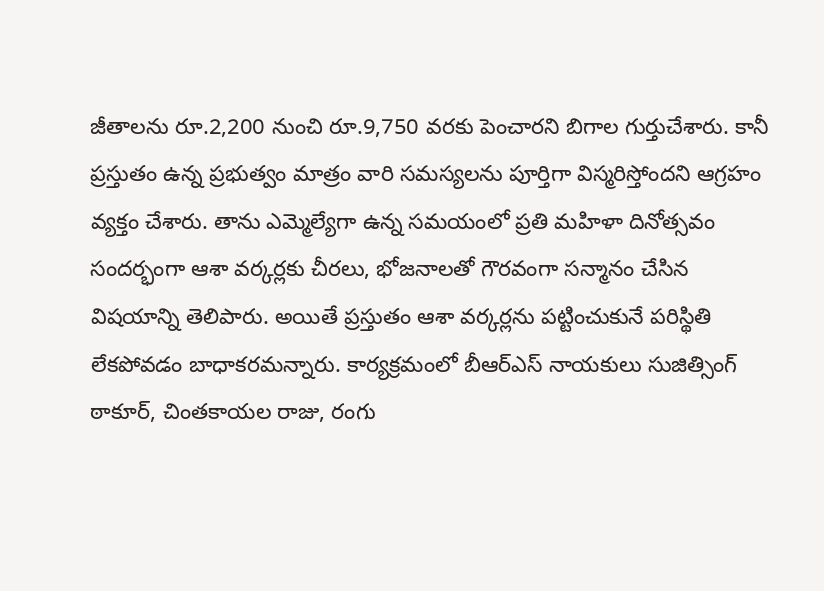జీతాలను రూ.2,200 నుంచి రూ.9,750 వరకు పెంచారని బిగాల గుర్తుచేశారు. కానీ ప్రస్తుతం ఉన్న ప్రభుత్వం మాత్రం వారి సమస్యలను పూర్తిగా విస్మరిస్తోందని ఆగ్రహం వ్యక్తం చేశారు. తాను ఎమ్మెల్యేగా ఉన్న సమయంలో ప్రతి మహిళా దినోత్సవం సందర్భంగా ఆశా వర్కర్లకు చీరలు, భోజనాలతో గౌరవంగా సన్మానం చేసిన విషయాన్ని తెలిపారు. అయితే ప్రస్తుతం ఆశా వర్కర్లను పట్టించుకునే పరిస్థితి లేకపోవడం బాధాకరమన్నారు. కార్యక్రమంలో బీఆర్ఎస్ నాయకులు సుజిత్సింగ్ ఠాకూర్, చింతకాయల రాజు, రంగు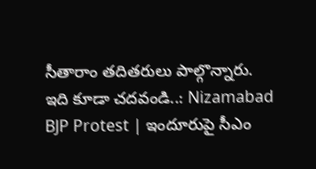సీతారాం తదితరులు పాల్గొన్నారు.
ఇది కూడా చదవండి..: Nizamabad BJP Protest | ఇందూరుపై సీఎం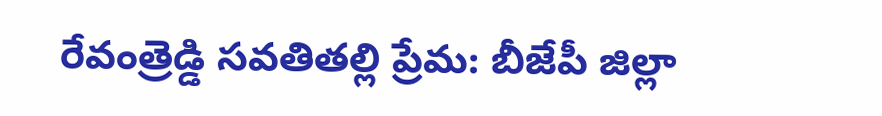రేవంత్రెడ్డి సవతితల్లి ప్రేమ: బీజేపీ జిల్లా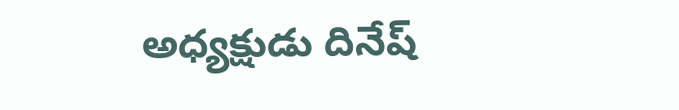అధ్యక్షుడు దినేష్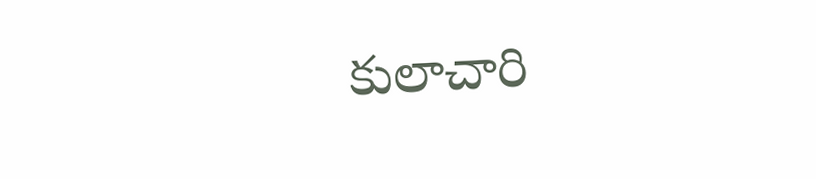కులాచారి